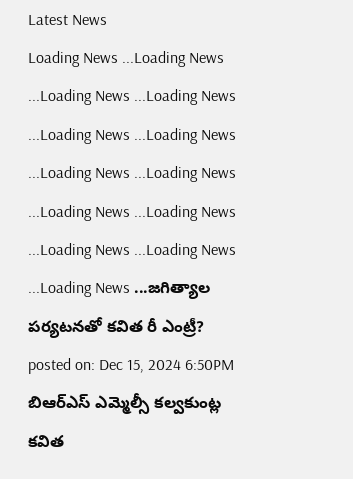Latest News
Loading News ...Loading News ...Loading News ...Loading News ...Loading News ...Loading News ...Loading News ...Loading News ...Loading News ...Loading News ...Loading News ...Loading News ...Loading News ...జగిత్యాల పర్యటనతో కవిత రీ ఎంట్రీ?
posted on: Dec 15, 2024 6:50PM
బిఆర్ఎస్ ఎమ్మెల్సీ కల్వకుంట్ల కవిత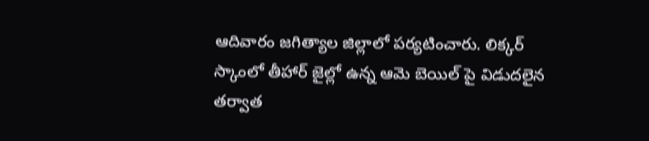ఆదివారం జగిత్యాల జిల్లాలో పర్యటించారు. లిక్కర్ స్కాంలో తీహార్ జైల్లో ఉన్న ఆమె బెయిల్ పై విడుదలైన తర్వాత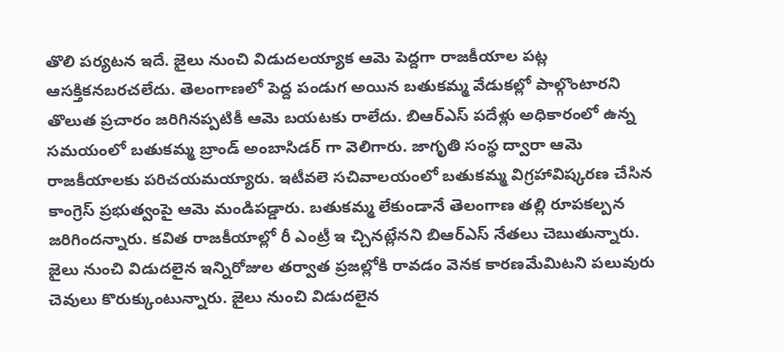తొలి పర్యటన ఇదే. జైలు నుంచి విడుదలయ్యాక ఆమె పెద్దగా రాజకీయాల పట్ల ఆసక్తికనబరచలేదు. తెలంగాణలో పెద్ద పండుగ అయిన బతుకమ్మ వేడుకల్లో పాల్గొంటారని తొలుత ప్రచారం జరిగినప్పటికీ ఆమె బయటకు రాలేదు. బిఆర్ఎస్ పదేళ్లు అధికారంలో ఉన్న సమయంలో బతుకమ్మ బ్రాండ్ అంబాసిడర్ గా వెలిగారు. జాగృతి సంస్థ ద్వారా ఆమె రాజకీయాలకు పరిచయమయ్యారు. ఇటీవలె సచివాలయంలో బతుకమ్మ విగ్రహావిష్కరణ చేసిన కాంగ్రెస్ ప్రభుత్వంపై ఆమె మండిపడ్డారు. బతుకమ్మ లేకుండానే తెలంగాణ తల్లి రూపకల్పన జరిగిందన్నారు. కవిత రాజకీయాల్లో రీ ఎంట్రీ ఇ చ్చినట్లేనని బిఆర్ఎస్ నేతలు చెబుతున్నారు. జైలు నుంచి విడుదలైన ఇన్నిరోజుల తర్వాత ప్రజల్లోకి రావడం వెనక కారణమేమిటని పలువురు చెవులు కొరుక్కుంటున్నారు. జైలు నుంచి విడుదలైన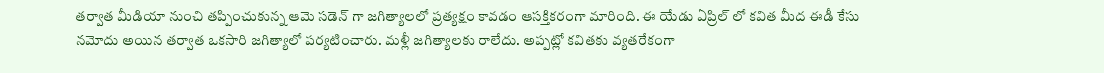తర్వాత మీడియా నుంచి తప్పించుకున్న ఆమె సడెన్ గా జగిత్యాలలో ప్రత్యక్షం కావడం ఆసక్తికరంగా మారింది. ఈ యేడు ఏప్రిల్ లో కవిత మీద ఈడీ కేసు నమోదు అయిన తర్వాత ఒకసారి జగిత్యాలో పర్యటించారు. మళ్లీ జగిత్యాలకు రాలేదు. అప్పట్లో కవితకు వ్యతరేకంగా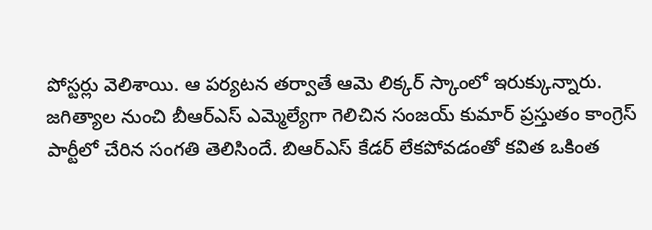పోస్టర్లు వెలిశాయి. ఆ పర్యటన తర్వాతే ఆమె లిక్కర్ స్కాంలో ఇరుక్కున్నారు. జగిత్యాల నుంచి బీఆర్ఎస్ ఎమ్మెల్యేగా గెలిచిన సంజయ్ కుమార్ ప్రస్తుతం కాంగ్రెస్ పార్టీలో చేరిన సంగతి తెలిసిందే. బిఆర్ఎస్ కేడర్ లేకపోవడంతో కవిత ఒకింత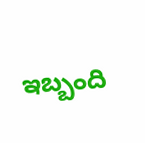ఇబ్బంది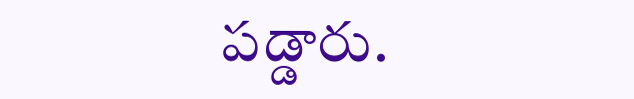పడ్డారు.